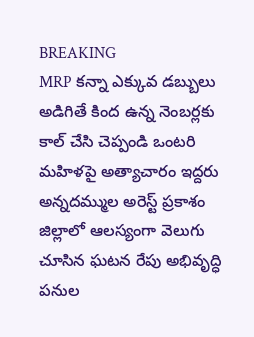BREAKING
MRP కన్నా ఎక్కువ డబ్బులు అడిగితే కింద ఉన్న నెంబర్లకు కాల్ చేసి చెప్పండి ఒంటరి మహిళపై అత్యాచారం ఇద్దరు అన్నదమ్ముల అరెస్ట్ ప్రకాశం జిల్లాలో ఆలస్యంగా వెలుగు చూసిన ఘటన రేపు అభివృద్ధి పనుల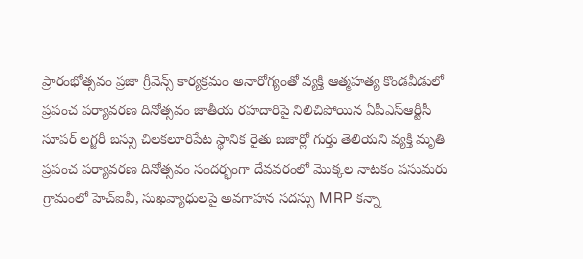ప్రారంభోత్సవం ప్రజా గ్రీవెన్స్ కార్యక్రమం అనారోగ్యంతో వ్యక్తి ఆత్మహత్య కొండవీడులో ప్రపంచ పర్యావరణ దినోత్సవం జాతీయ రహదారిపై నిలిచిపోయిన ఏపీఎస్ఆర్టీసీ సూపర్ లగ్జరీ బస్సు చిలకలూరిపేట స్థానిక రైతు బజార్లో గుర్తు తెలియని వ్యక్తి మృతి ప్రపంచ పర్యావరణ దినోత్సవం సందర్భంగా దేవవరంలో మొక్కల నాటకం పసుమరు గ్రామంలో హెచ్‌ఐవీ, సుఖవ్యాధులపై అవగాహన సదస్సు MRP కన్నా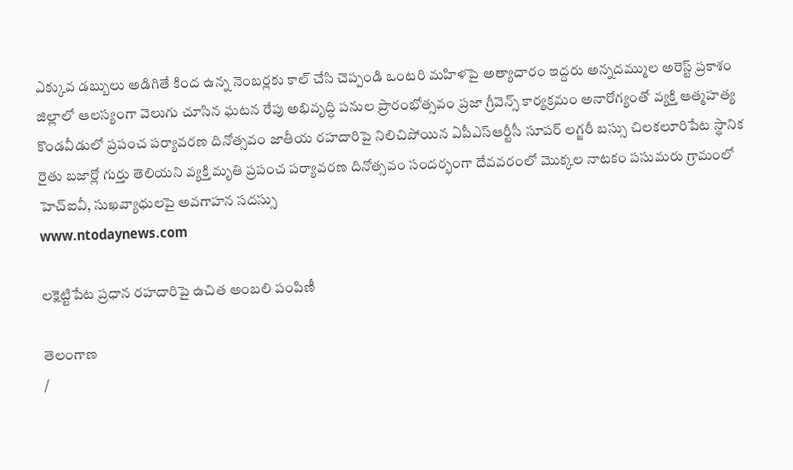ఎక్కువ డబ్బులు అడిగితే కింద ఉన్న నెంబర్లకు కాల్ చేసి చెప్పండి ఒంటరి మహిళపై అత్యాచారం ఇద్దరు అన్నదమ్ముల అరెస్ట్ ప్రకాశం జిల్లాలో ఆలస్యంగా వెలుగు చూసిన ఘటన రేపు అభివృద్ధి పనుల ప్రారంభోత్సవం ప్రజా గ్రీవెన్స్ కార్యక్రమం అనారోగ్యంతో వ్యక్తి ఆత్మహత్య కొండవీడులో ప్రపంచ పర్యావరణ దినోత్సవం జాతీయ రహదారిపై నిలిచిపోయిన ఏపీఎస్ఆర్టీసీ సూపర్ లగ్జరీ బస్సు చిలకలూరిపేట స్థానిక రైతు బజార్లో గుర్తు తెలియని వ్యక్తి మృతి ప్రపంచ పర్యావరణ దినోత్సవం సందర్భంగా దేవవరంలో మొక్కల నాటకం పసుమరు గ్రామంలో హెచ్‌ఐవీ, సుఖవ్యాధులపై అవగాహన సదస్సు
www.ntodaynews.com

లక్షెట్టిపేట ప్రధాన రహదారిపై ఉచిత అంబలి పంపిణీ

తెలంగాణ
/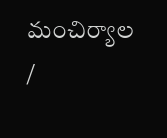మంచిర్యాల /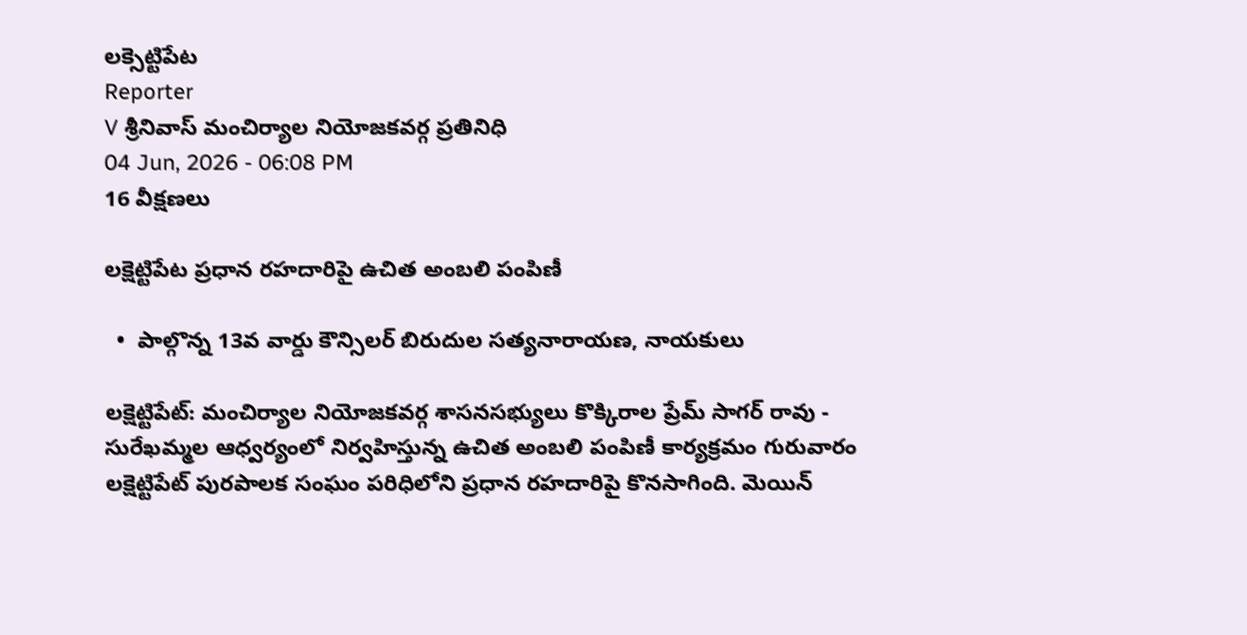లక్సెట్టిపేట
Reporter
V శ్రీనివాస్ మంచిర్యాల నియోజకవర్గ ప్రతినిధి
04 Jun, 2026 - 06:08 PM
16 వీక్షణలు

లక్షెట్టిపేట ప్రధాన రహదారిపై ఉచిత అంబలి పంపిణీ

  •  పాల్గొన్న 13వ వార్డు కౌన్సిలర్ బిరుదుల సత్యనారాయణ, నాయకులు

లక్షెట్టిపేట్: మంచిర్యాల నియోజకవర్గ శాసనసభ్యులు కొక్కిరాల ప్రేమ్ సాగర్ రావు - సురేఖమ్మల ఆధ్వర్యంలో నిర్వహిస్తున్న ఉచిత అంబలి పంపిణీ కార్యక్రమం గురువారం లక్షెట్టిపేట్ పురపాలక సంఘం పరిధిలోని ప్రధాన రహదారిపై కొనసాగింది. మెయిన్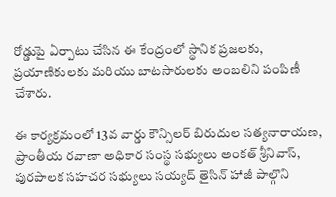రోడ్డుపై ఏర్పాటు చేసిన ఈ కేంద్రంలో స్థానిక ప్రజలకు, ప్రయాణికులకు మరియు బాటసారులకు అంబలిని పంపిణీ చేశారు.

ఈ కార్యక్రమంలో 13వ వార్డు కౌన్సిలర్ బిరుదుల సత్యనారాయణ, ప్రాంతీయ రవాణా అధికార సంస్థ సభ్యులు అంకత్ శ్రీనివాస్, పురపాలక సహచర సభ్యులు సయ్యద్ తైసిన్ హాజీ పాల్గొని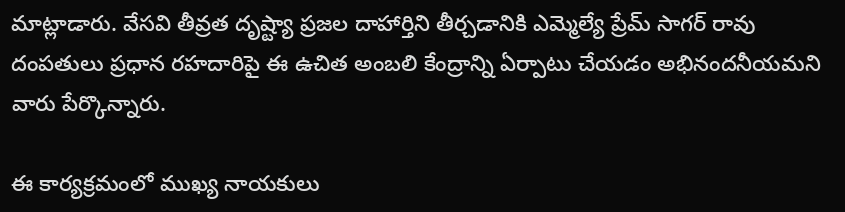మాట్లాడారు. వేసవి తీవ్రత దృష్ట్యా ప్రజల దాహార్తిని తీర్చడానికి ఎమ్మెల్యే ప్రేమ్ సాగర్ రావు దంపతులు ప్రధాన రహదారిపై ఈ ఉచిత అంబలి కేంద్రాన్ని ఏర్పాటు చేయడం అభినందనీయమని వారు పేర్కొన్నారు.

ఈ కార్యక్రమంలో ముఖ్య నాయకులు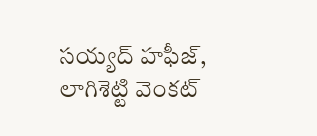సయ్యద్ హఫీజ్, లాగిశెట్టి వెంకట్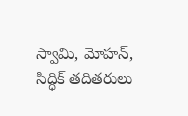స్వామి, మోహన్, సిద్ధిక్ తదితరులు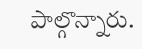పాల్గొన్నారు.